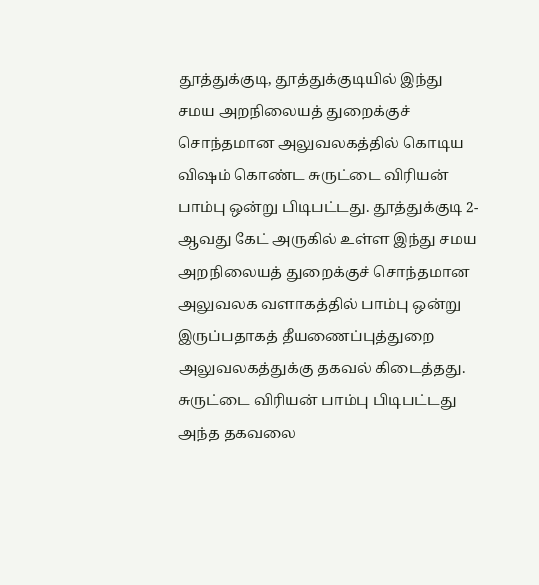தூத்துக்குடி, தூத்துக்குடியில் இந்து சமய அறநிலையத் துறைக்குச் சொந்தமான அலுவலகத்தில் கொடிய விஷம் கொண்ட சுருட்டை விரியன் பாம்பு ஒன்று பிடிபட்டது. தூத்துக்குடி 2-ஆவது கேட் அருகில் உள்ள இந்து சமய அறநிலையத் துறைக்குச் சொந்தமான அலுவலக வளாகத்தில் பாம்பு ஒன்று இருப்பதாகத் தீயணைப்புத்துறை அலுவலகத்துக்கு தகவல் கிடைத்தது. சுருட்டை விரியன் பாம்பு பிடிபட்டது அந்த தகவலை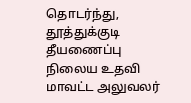தொடர்ந்து, தூத்துக்குடி தீயணைப்பு நிலைய உதவி மாவட்ட அலுவலர்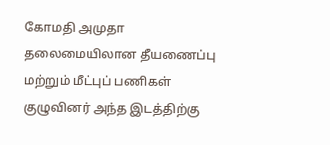கோமதி அமுதா தலைமையிலான தீயணைப்பு மற்றும் மீட்புப் பணிகள் குழுவினர் அந்த இடத்திற்கு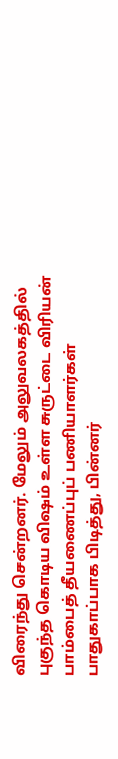விரைந்து சென்றனர். மேலும் அலுவலகத்தில் புகுந்த கொடிய விஷம் உள்ள சுருட்டை விரியன் பாம்பைத் தீயணைப்புப் பணியாளர்கள் பாதுகாப்பாக பிடித்து, பின்னர்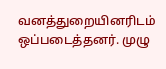வனத்துறையினரிடம் ஒப்படைத்தனர். முழு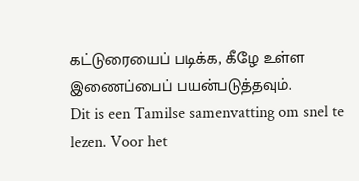கட்டுரையைப் படிக்க, கீழே உள்ள இணைப்பைப் பயன்படுத்தவும்.
Dit is een Tamilse samenvatting om snel te lezen. Voor het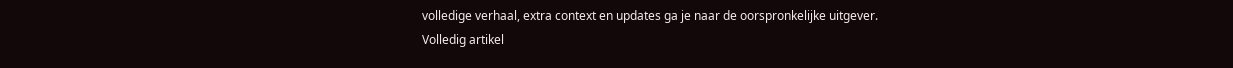volledige verhaal, extra context en updates ga je naar de oorspronkelijke uitgever.
Volledig artikel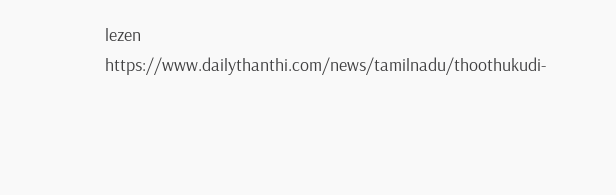lezen
https://www.dailythanthi.com/news/tamilnadu/thoothukudi-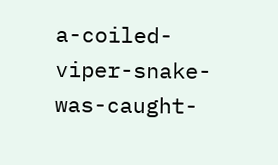a-coiled-viper-snake-was-caught-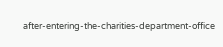after-entering-the-charities-department-office